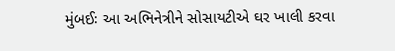મુંબઈઃ આ અભિનેત્રીને સોસાયટીએ ઘર ખાલી કરવા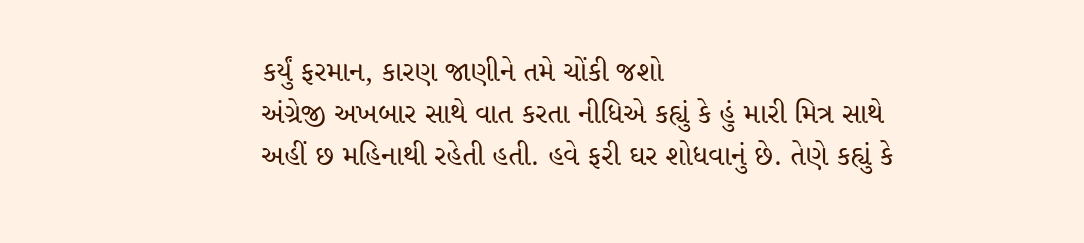કર્યું ફરમાન, કારણ જાણીને તમે ચોંકી જશો
અંગ્રેજી અખબાર સાથે વાત કરતા નીધિએ કહ્યું કે હું મારી મિત્ર સાથે અહીં છ મહિનાથી રહેતી હતી. હવે ફરી ઘર શોધવાનું છે. તેણે કહ્યું કે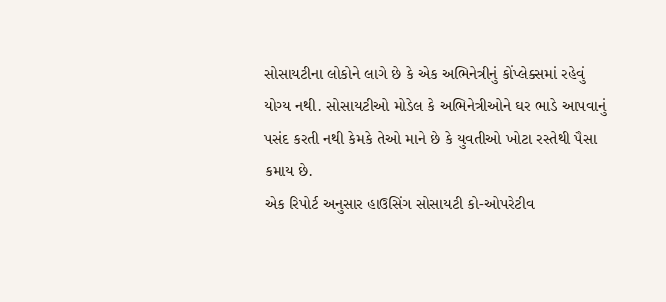સોસાયટીના લોકોને લાગે છે કે એક અભિનેત્રીનું કોંપ્લેક્સમાં રહેવું યોગ્ય નથી. સોસાયટીઓ મોડેલ કે અભિનેત્રીઓને ઘર ભાડે આપવાનું પસંદ કરતી નથી કેમકે તેઓ માને છે કે યુવતીઓ ખોટા રસ્તેથી પૈસા કમાય છે.
એક રિપોર્ટ અનુસાર હાઉસિંગ સોસાયટી કો-ઓપરેટીવ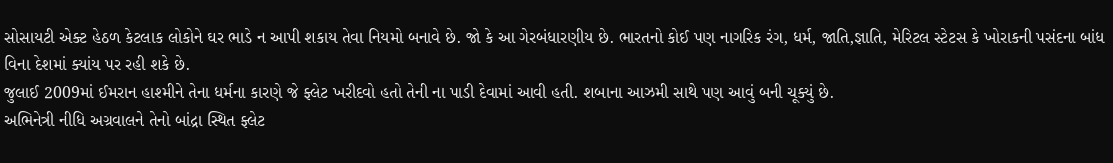સોસાયટી એક્ટ હેઠળ કેટલાક લોકોને ઘર ભાડે ન આપી શકાય તેવા નિયમો બનાવે છે. જો કે આ ગેરબંધારણીય છે. ભારતનો કોઈ પણ નાગરિક રંગ, ધર્મ, જાતિ,જ્ઞાતિ, મેરિટલ સ્ટેટસ કે ખોરાકની પસંદના બાંધ વિના દેશમાં ક્યાંય પર રહી શકે છે.
જુલાઈ 2009માં ઈમરાન હાશ્મીને તેના ધર્મના કારણે જે ફ્લેટ ખરીદવો હતો તેની ના પાડી દેવામાં આવી હતી. શબાના આઝમી સાથે પણ આવું બની ચૂક્યું છે.
અભિનેત્રી નીધિ અગ્રવાલને તેનો બાંદ્રા સ્થિત ફ્લેટ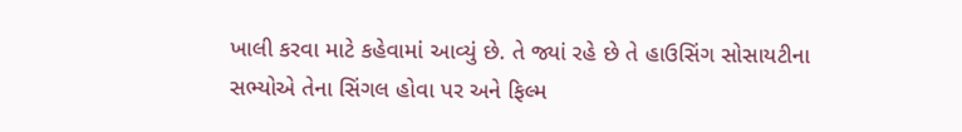ખાલી કરવા માટે કહેવામાં આવ્યું છે. તે જ્યાં રહે છે તે હાઉસિંગ સોસાયટીના સભ્યોએ તેના સિંગલ હોવા પર અને ફિલ્મ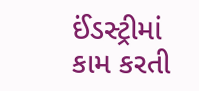ઈંડસ્ટ્રીમાં કામ કરતી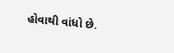હોવાથી વાંધો છે.